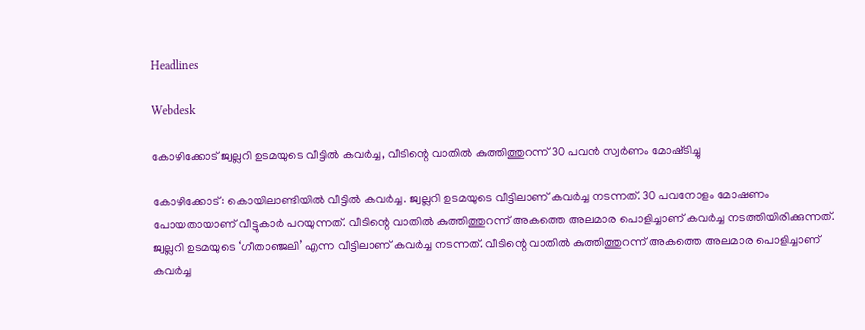Headlines

Webdesk

കോഴിക്കോട് ജ്വല്ലറി ഉടമയുടെ വീട്ടിൽ കവർച്ച, വീടിന്റെ വാതിൽ കുത്തിത്തുറന്ന് 30 പവൻ സ്വർണം മോഷ്‌ടിച്ചു

കോഴിക്കോട്: കൊയിലാണ്ടിയിൽ വീട്ടിൽ കവർച്ച. ജ്വല്ലറി ഉടമയുടെ വീട്ടിലാണ് കവർച്ച നടന്നത്. 30 പവനോളം മോഷണം പോയതായാണ് വീട്ടുകാർ പറയുന്നത്. വീടിന്റെ വാതിൽ കുത്തിത്തുറന്ന് അകത്തെ അലമാര പൊളിച്ചാണ് കവർച്ച നടത്തിയിരിക്കുന്നത്. ജ്വല്ലറി ഉടമയുടെ ‘ഗീതാഞ്ജലി’ എന്ന വീട്ടിലാണ് കവർച്ച നടന്നത്. വീടിന്റെ വാതിൽ കുത്തിത്തുറന്ന് അകത്തെ അലമാര പൊളിച്ചാണ് കവർച്ച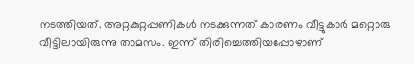നടത്തിയത്. അറ്റകുറ്റപ്പണികൾ നടക്കുന്നത് കാരണം വീട്ടുകാർ മറ്റൊരു വീട്ടിലായിരുന്നു താമസം. ഇന്ന് തിരിച്ചെത്തിയപ്പോഴാണ്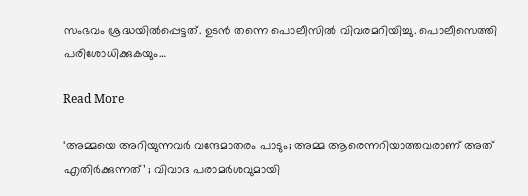സംഭവം ശ്രദ്ധയിൽപ്പെട്ടത്. ഉടൻ തന്നെ പൊലീസിൽ വിവരമറിയിച്ചു. പൊലീസെത്തി പരിശോധിക്കുകയും…

Read More

‘അമ്മയെ അറിയുന്നവർ വന്ദേമാതരം പാടും; അമ്മ ആരെന്നറിയാത്തവരാണ് അത് എതിർക്കുന്നത്’ ; വിവാദ പരാമർശവുമായി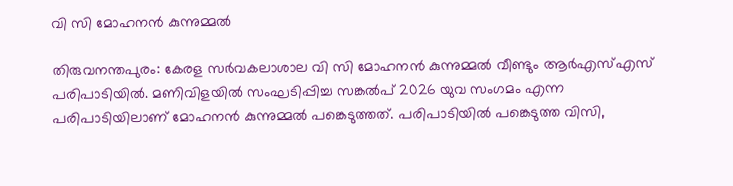വി സി മോഹനൻ കുന്നുമ്മൽ

തിരുവനന്തപുരം: കേരള സർവകലാശാല വി സി മോഹനൻ കുന്നുമ്മൽ വീണ്ടും ആർഎസ്എസ് പരിപാടിയിൽ. മണിവിളയിൽ സംഘടിപ്പിച്ച സങ്കൽപ് 2026 യുവ സംഗമം എന്ന പരിപാടിയിലാണ് മോഹനൻ കുന്നുമ്മൽ പങ്കെടുത്തത്. പരിപാടിയിൽ പങ്കെടുത്ത വിസി,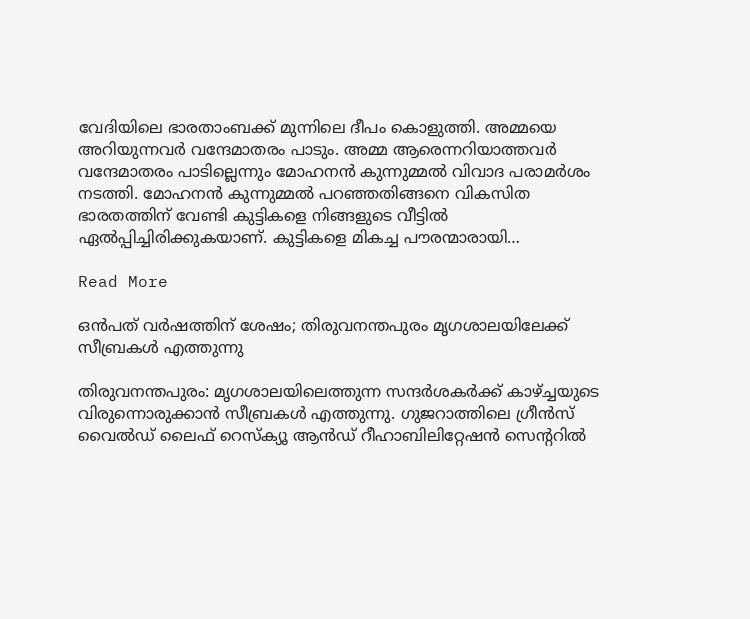വേദിയിലെ ഭാരതാംബക്ക് മുന്നിലെ ദീപം കൊളുത്തി. അമ്മയെ അറിയുന്നവർ വന്ദേമാതരം പാടും. അമ്മ ആരെന്നറിയാത്തവർ വന്ദേമാതരം പാടില്ലെന്നും മോഹനൻ കുന്നുമ്മൽ വിവാദ പരാമർശം നടത്തി. മോഹനൻ കുന്നുമ്മൽ പറഞ്ഞതിങ്ങനെ വികസിത ഭാരതത്തിന് വേണ്ടി കുട്ടികളെ നിങ്ങളുടെ വീട്ടിൽ ഏൽപ്പിച്ചിരിക്കുകയാണ്. കുട്ടികളെ മികച്ച പൗരന്മാരായി…

Read More

ഒന്‍പത് വര്‍ഷത്തിന് ശേഷം; തിരുവനന്തപുരം മൃഗശാലയിലേക്ക് സീബ്രകള്‍ എത്തുന്നു

തിരുവനന്തപുരം: മൃഗശാലയിലെത്തുന്ന സന്ദര്‍ശകര്‍ക്ക് കാഴ്ച്ചയുടെ വിരുന്നൊരുക്കാന്‍ സീബ്രകള്‍ എത്തുന്നു. ഗുജറാത്തിലെ ഗ്രീന്‍സ് വൈല്‍ഡ് ലൈഫ് റെസ്‌ക്യൂ ആന്‍ഡ് റീഹാബിലിറ്റേഷന്‍ സെന്ററില്‍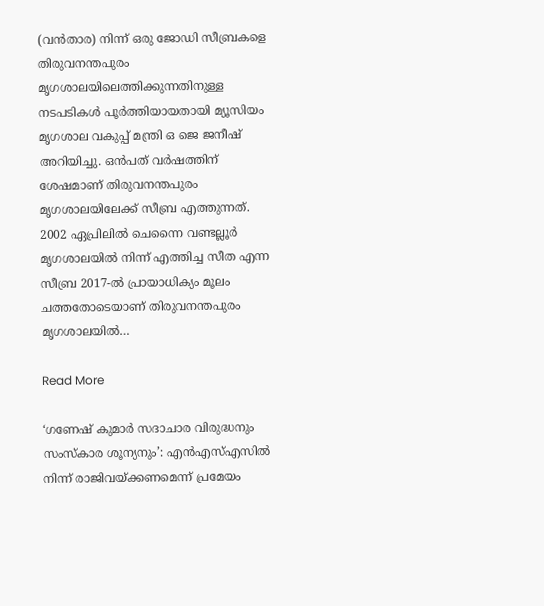(വന്‍താര) നിന്ന് ഒരു ജോഡി സീബ്രകളെ തിരുവനന്തപുരം മൃഗശാലയിലെത്തിക്കുന്നതിനുള്ള നടപടികള്‍ പൂര്‍ത്തിയായതായി മ്യൂസിയം മൃഗശാല വകുപ്പ് മന്ത്രി ഒ ജെ ജനീഷ് അറിയിച്ചു. ഒന്‍പത് വര്‍ഷത്തിന് ശേഷമാണ് തിരുവനന്തപുരം മൃഗശാലയിലേക്ക് സീബ്ര എത്തുന്നത്. 2002 ഏപ്രിലില്‍ ചെന്നൈ വണ്ടല്ലൂര്‍ മൃഗശാലയില്‍ നിന്ന് എത്തിച്ച സീത എന്ന സീബ്ര 2017-ല്‍ പ്രായാധിക്യം മൂലം ചത്തതോടെയാണ് തിരുവനന്തപുരം മൃഗശാലയില്‍…

Read More

‘ഗണേഷ് കുമാര്‍ സദാചാര വിരുദ്ധനും സംസ്കാര ശൂന്യനും’: എൻഎസ്എസിൽ നിന്ന് രാജിവയ്ക്കണമെന്ന് പ്രമേയം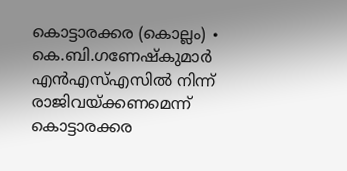കൊട്ടാരക്കര (കൊല്ലം) ∙ കെ.ബി.ഗണേഷ്കുമാർ എന്‍എസ്എസില്‍ നിന്ന് രാജിവയ്ക്കണമെന്ന് കൊട്ടാരക്കര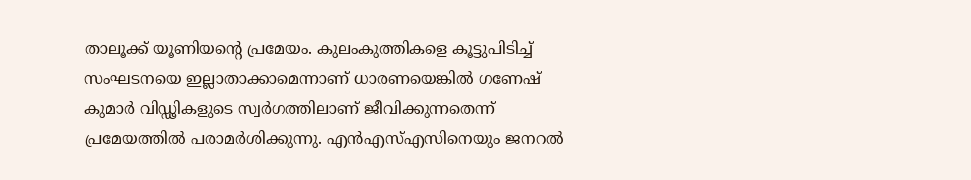താലൂക്ക് യൂണിയന്റെ പ്രമേയം. കുലംകുത്തികളെ കൂട്ടുപിടിച്ച് സംഘടനയെ ഇല്ലാതാക്കാമെന്നാണ് ധാരണയെങ്കിൽ ഗണേഷ് കുമാര്‍ വിഡ്ഢികളുടെ സ്വര്‍ഗത്തിലാണ് ജീവിക്കുന്നതെന്ന് പ്രമേയത്തിൽ പരാമർശിക്കുന്നു. എൻഎസ്എസിനെയും ജനറൽ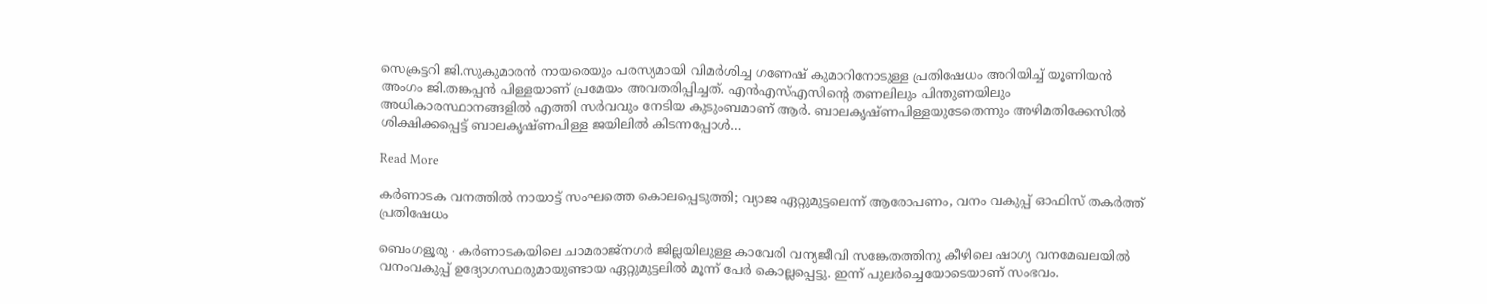സെക്രട്ടറി ജി.സുകുമാരൻ നായരെയും പരസ്യമായി വിമർശിച്ച ഗണേഷ് കുമാറിനോടുള്ള പ്രതിഷേധം അറിയിച്ച് യൂണിയൻ അംഗം ജി.തങ്കപ്പൻ പിള്ളയാണ് പ്രമേയം അവതരിപ്പിച്ചത്. എൻഎസ്എസിന്റെ തണലിലും പിന്തുണയിലും അധികാരസ്ഥാനങ്ങളിൽ എത്തി സർവവും നേടിയ കുടുംബമാണ് ആർ. ബാലകൃഷ്ണപിള്ളയുടേതെന്നും അഴിമതിക്കേസിൽ ശിക്ഷിക്കപ്പെട്ട് ബാലകൃഷ്ണപിള്ള ജയിലിൽ കിടന്നപ്പോൾ…

Read More

കർണാടക വനത്തിൽ നായാട്ട് സംഘത്തെ കൊലപ്പെടുത്തി‌; വ്യാജ ഏറ്റുമുട്ടലെന്ന് ആരോപണം, വനം വകുപ്പ് ഓഫിസ് തകർത്ത് പ്രതിഷേധം

ബെംഗളൂരു ∙ കർണാടകയിലെ ചാമരാജ്‌നഗർ ജില്ലയിലുള്ള കാവേരി വന്യജീവി സങ്കേതത്തിനു കീഴിലെ ഷാഗ്യ വനമേഖലയിൽ വനംവകുപ്പ് ഉദ്യോഗസ്ഥരുമായുണ്ടായ ഏറ്റുമുട്ടലിൽ മൂന്ന് പേർ കൊല്ലപ്പെട്ടു. ഇന്ന് പുലർച്ചെയോടെയാണ് സംഭവം.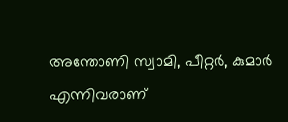അന്തോണി സ്വാമി, പീറ്റർ, കുമാർ എന്നിവരാണ്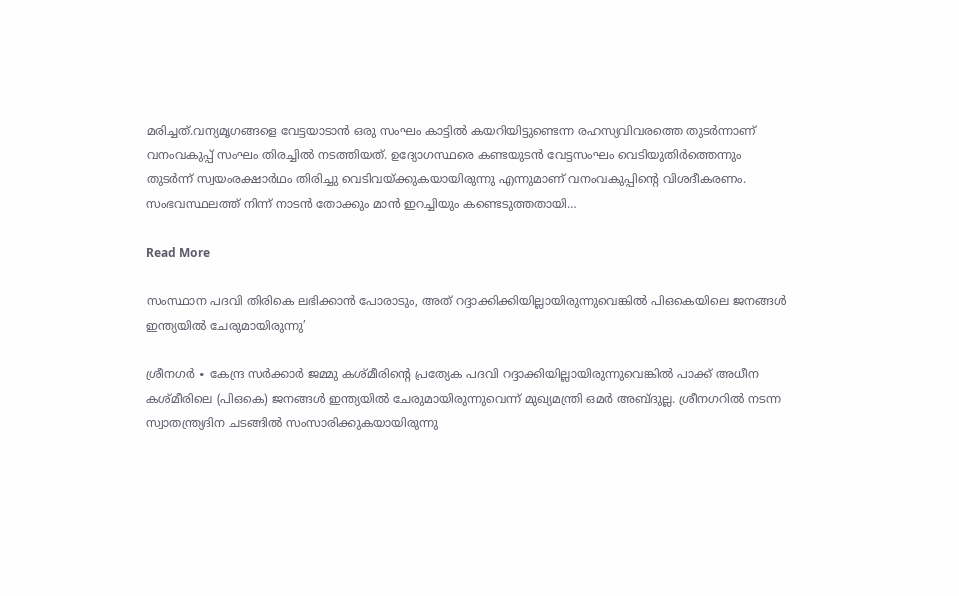മരിച്ചത്.വന്യമൃഗങ്ങളെ വേട്ടയാടാൻ ഒരു സംഘം കാട്ടിൽ കയറിയിട്ടുണ്ടെന്ന രഹസ്യവിവരത്തെ തുടർന്നാണ് വനംവകുപ്പ് സംഘം തിരച്ചിൽ നടത്തിയത്. ഉദ്യോഗസ്ഥരെ കണ്ടയുടൻ വേട്ടസംഘം വെടിയുതിർത്തെന്നും തുടർന്ന് സ്വയംരക്ഷാർഥം തിരിച്ചു വെടിവയ്ക്കുകയായിരുന്നു എന്നുമാണ് വനംവകുപ്പിന്റെ വിശദീകരണം. സംഭവസ്ഥലത്ത് നിന്ന് നാടൻ തോക്കും മാൻ ഇറച്ചിയും കണ്ടെടുത്തതായി…

Read More

സംസ്ഥാന പദവി തിരികെ ലഭിക്കാൻ പോരാടും, അത് റദ്ദാക്കിക്കിയില്ലായിരുന്നുവെങ്കിൽ പിഒകെയിലെ ജനങ്ങൾ ഇന്ത്യയിൽ ചേരുമായിരുന്നു’

ശ്രീനഗർ ∙ കേന്ദ്ര സർക്കാർ ജമ്മു കശ്മീരിന്റെ പ്രത്യേക പദവി റദ്ദാക്കിയില്ലായിരുന്നുവെങ്കിൽ പാക്ക് അധീന കശ്മീരിലെ (പിഒകെ) ജനങ്ങൾ ഇന്ത്യയിൽ ചേരുമായിരുന്നുവെന്ന് മുഖ്യമന്ത്രി ഒമർ അബ്ദുല്ല. ശ്രീനഗറിൽ നടന്ന സ്വാതന്ത്ര്യദിന ചടങ്ങിൽ സംസാരിക്കുകയായിരുന്നു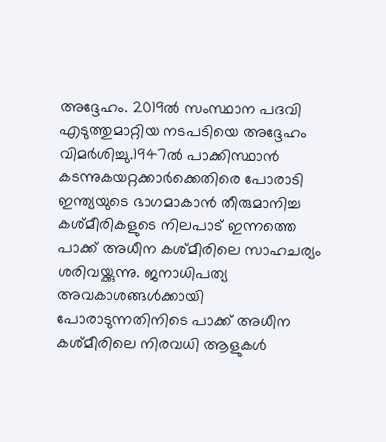അദ്ദേഹം. 2019ൽ സംസ്ഥാന പദവി എടുത്തുമാറ്റിയ നടപടിയെ അദ്ദേഹം വിമർശിച്ചു.1947ൽ പാക്കിസ്ഥാൻ കടന്നുകയറ്റക്കാർക്കെതിരെ പോരാടി ഇന്ത്യയുടെ ഭാഗമാകാൻ തീരുമാനിച്ച കശ്മീരികളുടെ നിലപാട് ഇന്നത്തെ പാക്ക് അധീന കശ്മീരിലെ സാഹചര്യം ശരിവയ്ക്കുന്നു. ജനാധിപത്യ അവകാശങ്ങൾക്കായി പോരാടുന്നതിനിടെ പാക്ക് അധീന കശ്മീരിലെ നിരവധി ആളുകൾ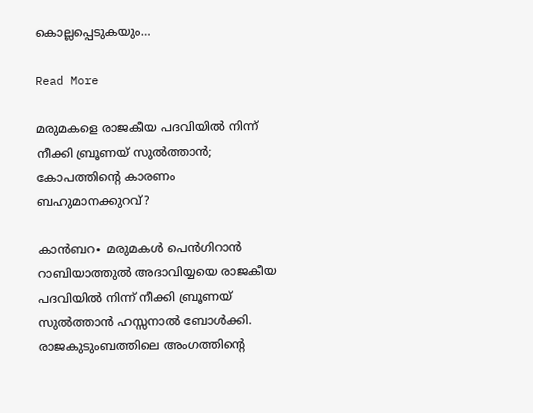കൊല്ലപ്പെടുകയും…

Read More

മരുമകളെ രാജകീയ പദവിയിൽ നിന്ന് നീക്കി ബ്രൂണയ് സുൽത്താൻ; കോപത്തിന്റെ കാരണം ബഹുമാനക്കുറവ്?

കാൻബറ∙ മരുമകൾ പെൻഗിറാൻ റാബിയാത്തുൽ അദാവിയ്യയെ രാജകീയ പദവിയിൽ നിന്ന് നീക്കി ബ്രൂണയ് സുൽത്താൻ ഹസ്സനാൽ ബോൾക്കി. രാജകുടുംബത്തിലെ അംഗത്തിന്റെ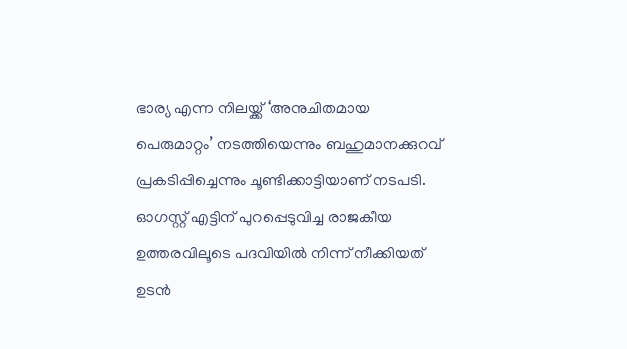ഭാര്യ എന്ന നിലയ്ക്ക് ‘അനുചിതമായ പെരുമാറ്റം’ നടത്തിയെന്നും ബഹുമാനക്കുറവ് പ്രകടിപ്പിച്ചെന്നും ചൂണ്ടിക്കാട്ടിയാണ് നടപടി. ഓഗസ്റ്റ് എട്ടിന് പുറപ്പെടുവിച്ച രാജകീയ ഉത്തരവിലൂടെ പദവിയിൽ നിന്ന് നീക്കിയത് ഉടൻ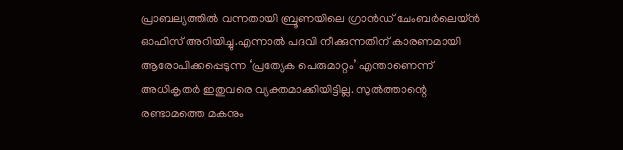പ്രാബല്യത്തിൽ വന്നതായി ബ്രൂണയിലെ ഗ്രാൻഡ് ചേംബർലെയ്ൻ ഓഫിസ് അറിയിച്ചു.എന്നാൽ പദവി നീക്കുന്നതിന് കാരണമായി ആരോപിക്കപ്പെടുന്ന ‘പ്രത്യേക പെരുമാറ്റം’ എന്താണെന്ന് അധികൃതർ ഇതുവരെ വ്യക്തമാക്കിയിട്ടില്ല. സുൽത്താന്റെ രണ്ടാമത്തെ മകനും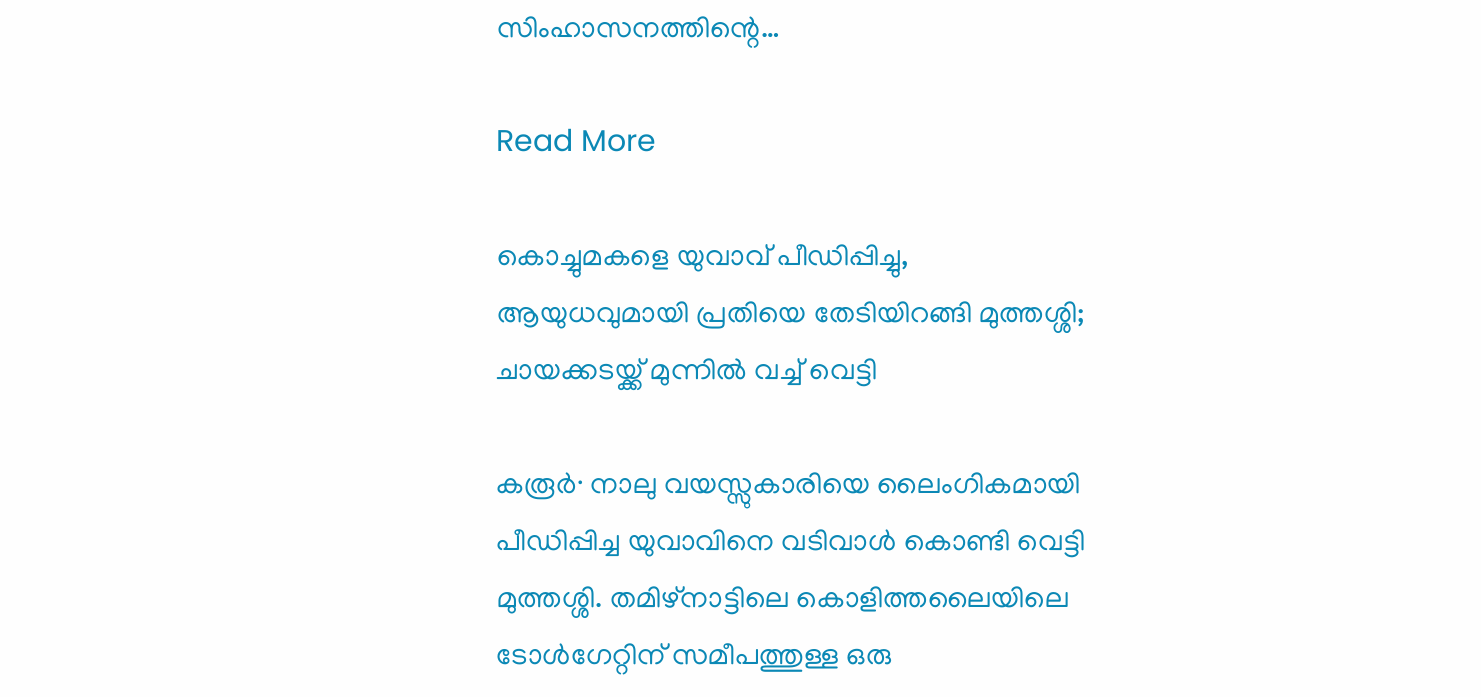സിംഹാസനത്തിന്റെ…

Read More

കൊച്ചുമകളെ യുവാവ് പീ‍ഡിപ്പിച്ചു, ആയുധവുമായി പ്രതിയെ തേടിയിറങ്ങി മുത്തശ്ശി; ചായക്കടയ്ക്ക് മുന്നിൽ വച്ച് വെട്ടി

കരൂർ∙ നാലു വയസ്സുകാരിയെ ലൈംഗികമായി പീഡിപ്പിച്ച യുവാവിനെ വടിവാൾ കൊണ്ടി വെട്ടി മുത്തശ്ശി. തമിഴ്നാട്ടിലെ കൊളിത്തലൈയിലെ ടോൾഗേറ്റിന് സമീപത്തുള്ള ഒരു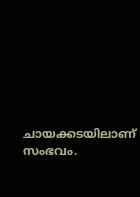ചായക്കടയിലാണ് സംഭവം.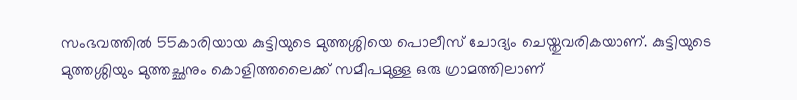സംഭവത്തിൽ 55കാരിയായ കുട്ടിയുടെ മുത്തശ്ശിയെ പൊലീസ് ചോദ്യം ചെയ്തുവരികയാണ്. കുട്ടിയുടെ മുത്തശ്ശിയും മുത്തച്ഛനും കൊളിത്തലൈക്ക് സമീപമുള്ള ഒരു ഗ്രാമത്തിലാണ്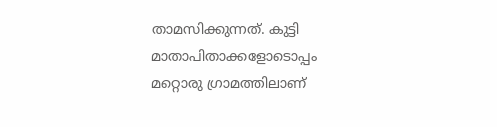താമസിക്കുന്നത്. കുട്ടി മാതാപിതാക്കളോടൊപ്പം മറ്റൊരു ഗ്രാമത്തിലാണ്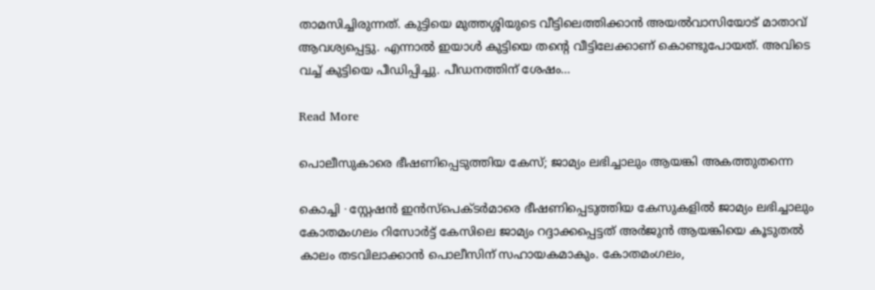താമസിച്ചിരുന്നത്. കുട്ടിയെ മുത്തശ്ശിയുടെ വീട്ടിലെത്തിക്കാൻ‍ അയൽവാസിയോട് മാതാവ് ആവശ്യപ്പെട്ടു. എന്നാൽ ഇയാൾ കുട്ടിയെ തന്റെ വീട്ടിലേക്കാണ് കൊണ്ടുപോയത്. അവിടെ വച്ച് കുട്ടിയെ പീഡിപ്പിച്ചു. പീഡനത്തിന് ശേഷം…

Read More

പൊലീസുകാരെ ഭീഷണിപ്പെടുത്തിയ കേസ്; ജാമ്യം ലഭിച്ചാലും ആയങ്കി അകത്തുതന്നെ

കൊച്ചി ∙ സ്റ്റേഷൻ ഇൻസ്പെക്ടർമാരെ ഭീഷണിപ്പെടുത്തിയ കേസുകളിൽ ജാമ്യം ലഭിച്ചാലും കോതമംഗലം റിസോർട്ട് കേസിലെ ജാമ്യം റദ്ദാക്കപ്പെട്ടത് അർജുൻ ആയങ്കിയെ കൂടുതൽ കാലം തടവിലാക്കാൻ പൊലീസിന് സഹായകമാകും. കോതമംഗലം,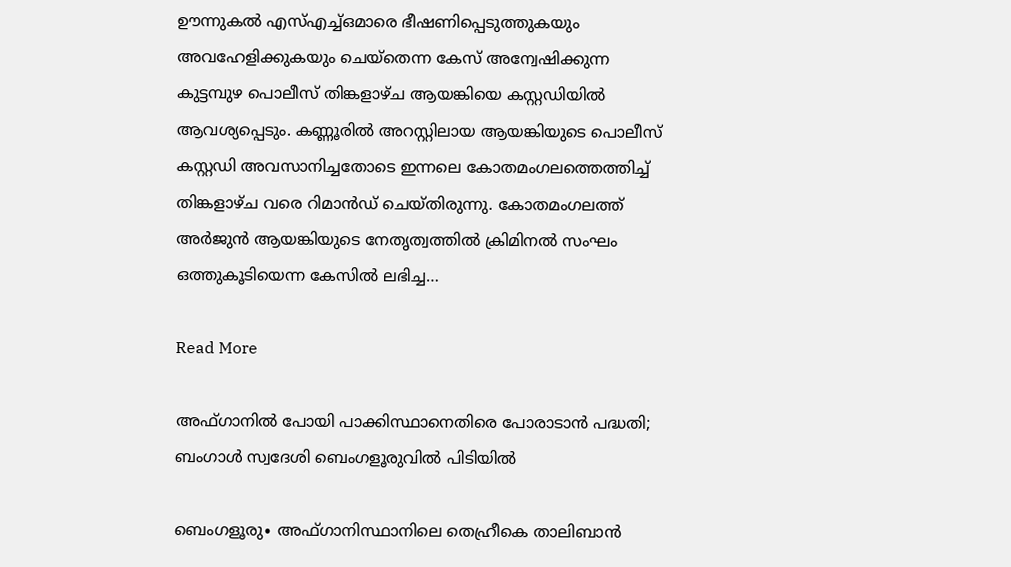ഊന്നുകൽ എസ്എച്ച്ഒമാരെ ഭീഷണിപ്പെടുത്തുകയും അവഹേളിക്കുകയും ചെയ്തെന്ന കേസ് അന്വേഷിക്കുന്ന കുട്ടമ്പുഴ പൊലീസ് തിങ്കളാഴ്ച ആയങ്കിയെ കസ്റ്റഡിയിൽ ആവശ്യപ്പെടും. കണ്ണൂരിൽ അറസ്റ്റിലായ ആയങ്കിയുടെ പൊലീസ് കസ്റ്റഡി അവസാനിച്ചതോടെ ഇന്നലെ കോതമംഗലത്തെത്തിച്ച് തിങ്കളാഴ്ച വരെ റിമാൻഡ് ചെയ്തിരുന്നു. കോതമംഗലത്ത് അർജുൻ ആയങ്കിയുടെ നേതൃത്വത്തിൽ ക്രിമിനൽ സംഘം ഒത്തുകൂടിയെന്ന കേസിൽ ലഭിച്ച…

Read More

അഫ്ഗാനിൽ പോയി പാക്കിസ്ഥാനെതിരെ പോരാടാൻ പദ്ധതി; ബംഗാൾ സ്വദേശി ബെംഗളൂരുവിൽ പിടിയിൽ

ബെംഗളൂരു∙ അഫ്ഗാനിസ്ഥാനിലെ തെഹ്രീകെ താലിബാൻ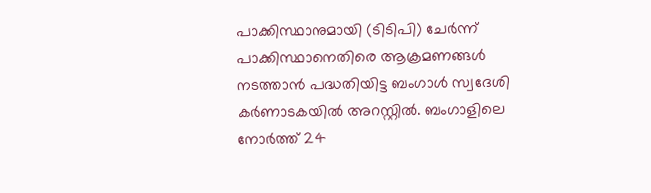പാക്കിസ്ഥാനുമായി (ടിടിപി) ചേർന്ന് പാക്കിസ്ഥാനെതിരെ ആക്രമണങ്ങൾ നടത്താൻ പദ്ധതിയിട്ട ബംഗാൾ സ്വദേശി കർണാടകയിൽ അറസ്റ്റിൽ. ബംഗാളിലെ നോർത്ത് 24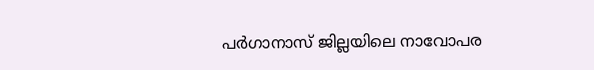പർഗാനാസ് ജില്ലയിലെ നാവോപര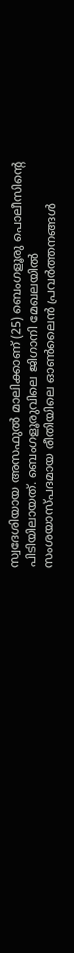സ്വദേശിയായ അസഫുൽ മാലിക്കാണ് (25) ബെംഗളൂരു പൊലീസിന്റെ പിടിയിലായത്. ബെംഗളൂരുവിലെ ജിഗാനി മേഖലയിൽ സംശയാസ്പദമായ രീതിയിലെ ഓൺലൈൻ പ്രവർത്തനങ്ങൾ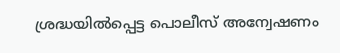ശ്രദ്ധയിൽപ്പെട്ട പൊലീസ് അന്വേഷണം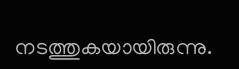നടത്തുകയായിരുന്നു.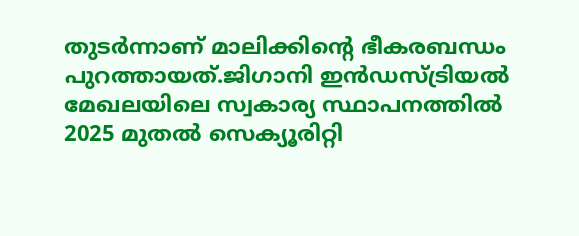തുടർന്നാണ് മാലിക്കിന്റെ ഭീകരബന്ധം പുറത്തായത്.ജിഗാനി ഇൻഡസ്ട്രിയൽ മേഖലയിലെ സ്വകാര്യ സ്ഥാപനത്തിൽ 2025 മുതൽ സെക്യൂരിറ്റി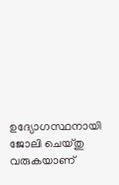ഉദ്യോഗസ്ഥനായി ജോലി ചെയ്തു വരുകയാണ്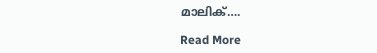മാലിക്….

Read More